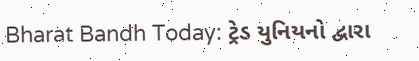Bharat Bandh Today: ટ્રેડ યુનિયનો દ્વારા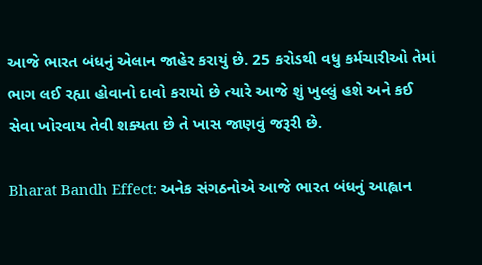આજે ભારત બંધનું એલાન જાહેર કરાયું છે. 25 કરોડથી વધુ કર્મચારીઓ તેમાં ભાગ લઈ રહ્યા હોવાનો દાવો કરાયો છે ત્યારે આજે શું ખુલ્લું હશે અને કઈ સેવા ખોરવાય તેવી શક્યતા છે તે ખાસ જાણવું જરૂરી છે.

Bharat Bandh Effect: અનેક સંગઠનોએ આજે ભારત બંધનું આહ્વાન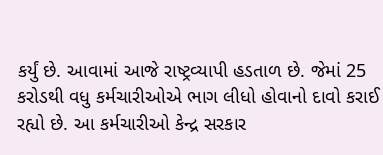કર્યું છે. આવામાં આજે રાષ્ટ્રવ્યાપી હડતાળ છે. જેમાં 25 કરોડથી વધુ કર્મચારીઓએ ભાગ લીધો હોવાનો દાવો કરાઈ રહ્યો છે. આ કર્મચારીઓ કેન્દ્ર સરકાર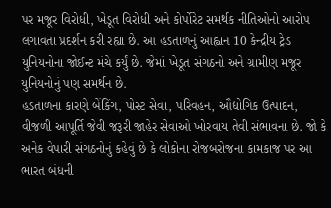પર મજૂર વિરોધી, ખેડૂત વિરોધી અને કોર્પોરેટ સમર્થક નીતિઓનો આરોપ લગાવતા પ્રદર્શન કરી રહ્યા છે. આ હડતાળનું આહ્વાન 10 કેન્દ્રીય ટ્રેડ યુનિયનોના જોઈન્ટ મંચે કર્યું છે. જેમાં ખેડૂત સંગઠનો અને ગ્રામીણ મજૂર યુનિયનોનું પણ સમર્થન છે.
હડતાળના કારણે બેંકિંગ, પોસ્ટ સેવા, પરિવહન, ઔદ્યોગિક ઉત્પાદન, વીજળી આપૂર્તિ જેવી જરૂરી જાહેર સેવાઓ ખોરવાય તેવી સંભાવના છે. જો કે અનેક વેપારી સંગઠનોનું કહેવું છે કે લોકોના રોજબરોજના કામકાજ પર આ ભારત બંધની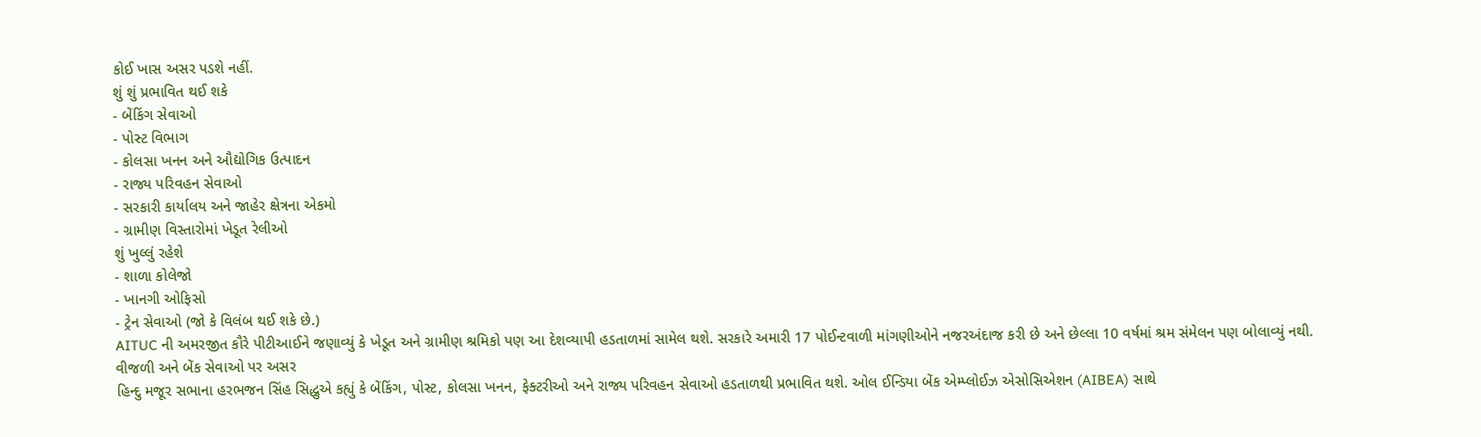કોઈ ખાસ અસર પડશે નહીં.
શું શું પ્રભાવિત થઈ શકે
- બેંકિંગ સેવાઓ
- પોસ્ટ વિભાગ
- કોલસા ખનન અને ઔદ્યોગિક ઉત્પાદન
- રાજ્ય પરિવહન સેવાઓ
- સરકારી કાર્યાલય અને જાહેર ક્ષેત્રના એકમો
- ગ્રામીણ વિસ્તારોમાં ખેડૂત રેલીઓ
શું ખુલ્લું રહેશે
- શાળા કોલેજો
- ખાનગી ઓફિસો
- ટ્રેન સેવાઓ (જો કે વિલંબ થઈ શકે છે.)
AITUC ની અમરજીત કૌરે પીટીઆઈને જણાવ્યું કે ખેડૂત અને ગ્રામીણ શ્રમિકો પણ આ દેશવ્યાપી હડતાળમાં સામેલ થશે. સરકારે અમારી 17 પોઈન્ટવાળી માંગણીઓને નજરઅંદાજ કરી છે અને છેલ્લા 10 વર્ષમાં શ્રમ સંમેલન પણ બોલાવ્યું નથી.
વીજળી અને બેંક સેવાઓ પર અસર
હિન્દુ મજૂર સભાના હરભજન સિંહ સિદ્ધુએ કહ્યું કે બેંકિંગ, પોસ્ટ, કોલસા ખનન, ફેક્ટરીઓ અને રાજ્ય પરિવહન સેવાઓ હડતાળથી પ્રભાવિત થશે. ઓલ ઈન્ડિયા બેંક એમ્પ્લોઈઝ એસોસિએશન (AIBEA) સાથે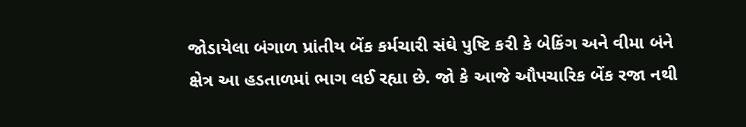જોડાયેલા બંગાળ પ્રાંતીય બેંક કર્મચારી સંઘે પુષ્ટિ કરી કે બેકિંગ અને વીમા બંને ક્ષેત્ર આ હડતાળમાં ભાગ લઈ રહ્યા છે. જો કે આજે ઔપચારિક બેંક રજા નથી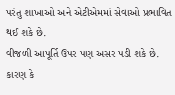પરંતુ શાખાઓ અને એટીએમમાં સેવાઓ પ્રભાવિત થઈ શકે છે.
વીજળી આપૂર્તિ ઉપર પણ અસર પડી શકે છે. કારણ કે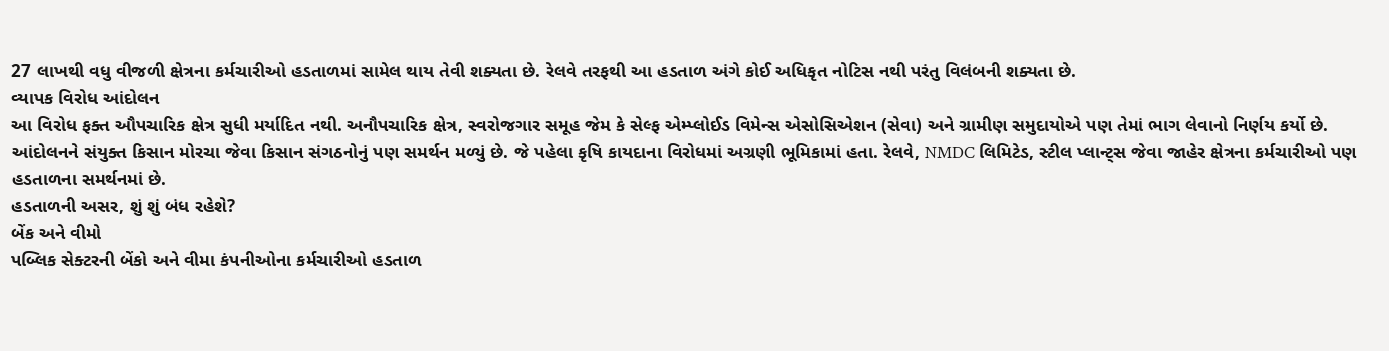27 લાખથી વધુ વીજળી ક્ષેત્રના કર્મચારીઓ હડતાળમાં સામેલ થાય તેવી શક્યતા છે. રેલવે તરફથી આ હડતાળ અંગે કોઈ અધિકૃત નોટિસ નથી પરંતુ વિલંબની શક્યતા છે.
વ્યાપક વિરોધ આંદોલન
આ વિરોધ ફક્ત ઔપચારિક ક્ષેત્ર સુધી મર્યાદિત નથી. અનૌપચારિક ક્ષેત્ર, સ્વરોજગાર સમૂહ જેમ કે સેલ્ફ એમ્પ્લોઈડ વિમેન્સ એસોસિએશન (સેવા) અને ગ્રામીણ સમુદાયોએ પણ તેમાં ભાગ લેવાનો નિર્ણય કર્યો છે. આંદોલનને સંયુક્ત કિસાન મોરચા જેવા કિસાન સંગઠનોનું પણ સમર્થન મળ્યું છે. જે પહેલા કૃષિ કાયદાના વિરોધમાં અગ્રણી ભૂમિકામાં હતા. રેલવે, NMDC લિમિટેડ, સ્ટીલ પ્લાન્ટ્સ જેવા જાહેર ક્ષેત્રના કર્મચારીઓ પણ હડતાળના સમર્થનમાં છે.
હડતાળની અસર, શું શું બંધ રહેશે?
બેંક અને વીમો
પબ્લિક સેક્ટરની બેંકો અને વીમા કંપનીઓના કર્મચારીઓ હડતાળ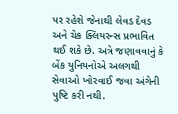પર રહેશે જેનાથી લેવડ દેવડ અને ચેક ક્લિયરન્સ પ્રભાવિત થઈ શકે છે. અત્રે જણાવવાનું કે બેંક યુનિયનોએ અલગથી સેવાઓ ખોરવાઈ જવા અંગેની પુષ્ટિ કરી નથી.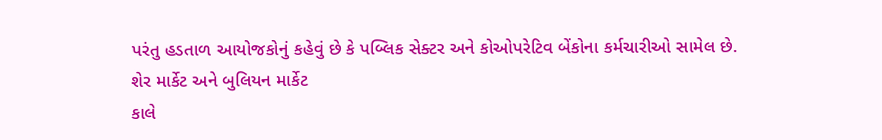પરંતુ હડતાળ આયોજકોનું કહેવું છે કે પબ્લિક સેક્ટર અને કોઓપરેટિવ બેંકોના કર્મચારીઓ સામેલ છે.
શેર માર્કેટ અને બુલિયન માર્કેટ
કાલે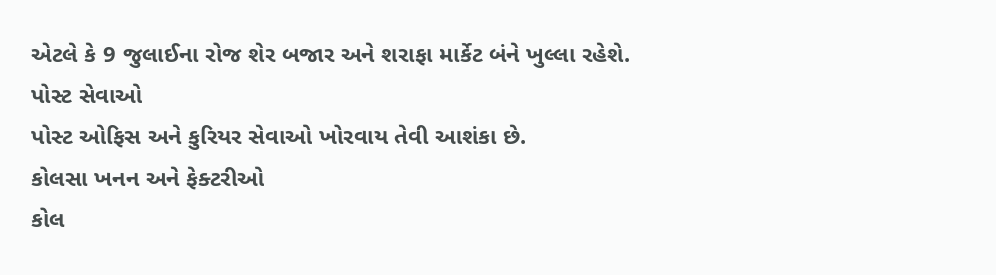એટલે કે 9 જુલાઈના રોજ શેર બજાર અને શરાફા માર્કેટ બંને ખુલ્લા રહેશે.
પોસ્ટ સેવાઓ
પોસ્ટ ઓફિસ અને કુરિયર સેવાઓ ખોરવાય તેવી આશંકા છે.
કોલસા ખનન અને ફેક્ટરીઓ
કોલ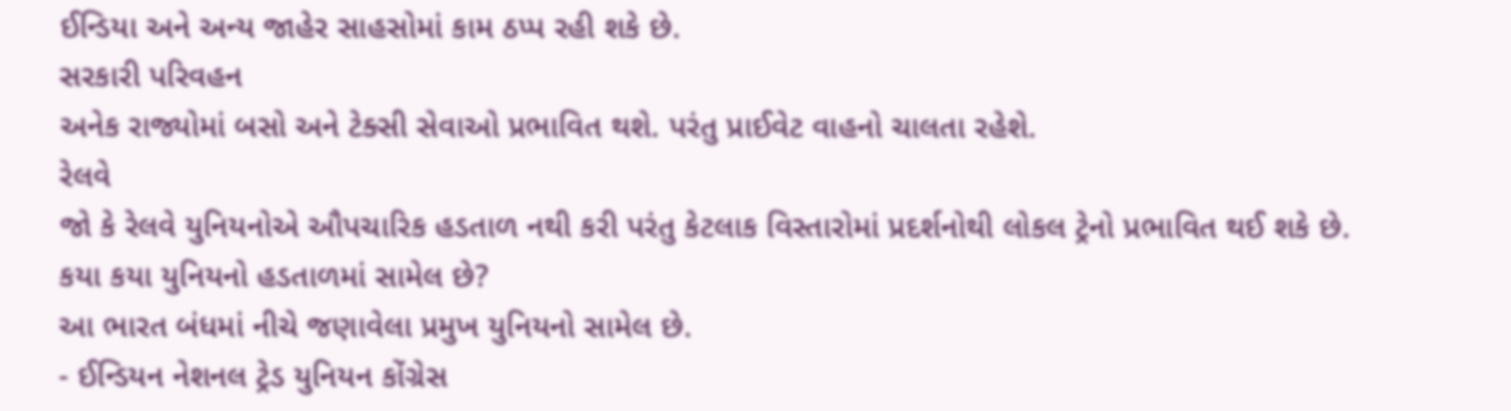ઈન્ડિયા અને અન્ય જાહેર સાહસોમાં કામ ઠપ્પ રહી શકે છે.
સરકારી પરિવહન
અનેક રાજ્યોમાં બસો અને ટેક્સી સેવાઓ પ્રભાવિત થશે. પરંતુ પ્રાઈવેટ વાહનો ચાલતા રહેશે.
રેલવે
જો કે રેલવે યુનિયનોએ ઔપચારિક હડતાળ નથી કરી પરંતુ કેટલાક વિસ્તારોમાં પ્રદર્શનોથી લોકલ ટ્રેનો પ્રભાવિત થઈ શકે છે.
કયા કયા યુનિયનો હડતાળમાં સામેલ છે?
આ ભારત બંધમાં નીચે જણાવેલા પ્રમુખ યુનિયનો સામેલ છે.
- ઈન્ડિયન નેશનલ ટ્રેડ યુનિયન કોંગ્રેસ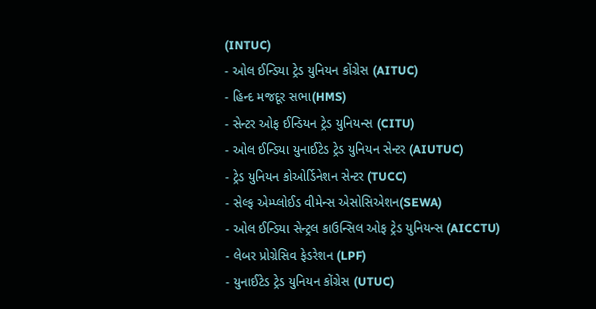(INTUC)
- ઓલ ઈન્ડિયા ટ્રેડ યુનિયન કોંગ્રેસ (AITUC)
- હિન્દ મજદૂર સભા(HMS)
- સેન્ટર ઓફ ઈન્ડિયન ટ્રેડ યુનિયન્સ (CITU)
- ઓલ ઈન્ડિયા યુનાઈટેડ ટ્રેડ યુનિયન સેન્ટર (AIUTUC)
- ટ્રેડ યુનિયન કોઓર્ડિનેશન સેન્ટર (TUCC)
- સેલ્ફ એમ્પ્લોઈડ વીમેન્સ એસોસિએશન(SEWA)
- ઓલ ઈન્ડિયા સેન્ટ્રલ કાઉન્સિલ ઓફ ટ્રેડ યુનિયન્સ (AICCTU)
- લેબર પ્રોગ્રેસિવ ફેડરેશન (LPF)
- યુનાઈટેડ ટ્રેડ યુનિયન કોંગ્રેસ (UTUC)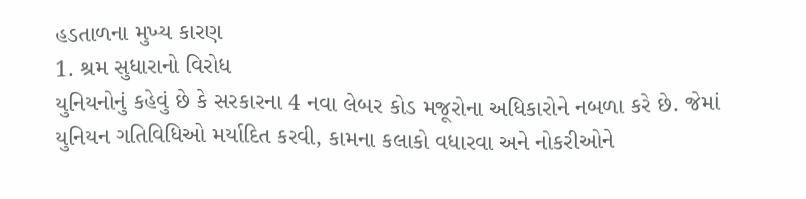હડતાળના મુખ્ય કારણ
1. શ્રમ સુધારાનો વિરોધ
યુનિયનોનું કહેવું છે કે સરકારના 4 નવા લેબર કોડ મજૂરોના અધિકારોને નબળા કરે છે. જેમાં યુનિયન ગતિવિધિઓ મર્યાદિત કરવી, કામના કલાકો વધારવા અને નોકરીઓને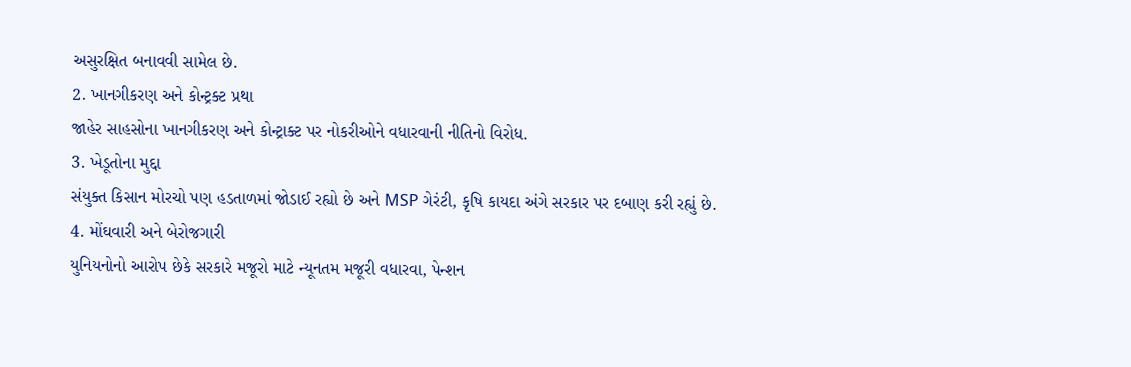અસુરક્ષિત બનાવવી સામેલ છે.
2. ખાનગીકરણ અને કોન્ટ્રક્ટ પ્રથા
જાહેર સાહસોના ખાનગીકરણ અને કોન્ટ્રાક્ટ પર નોકરીઓને વધારવાની નીતિનો વિરોધ.
3. ખેડૂતોના મુદ્દા
સંયુક્ત કિસાન મોરચો પણ હડતાળમાં જોડાઈ રહ્યો છે અને MSP ગેરંટી, કૃષિ કાયદા અંગે સરકાર પર દબાણ કરી રહ્યું છે.
4. મોંઘવારી અને બેરોજગારી
યુનિયનોનો આરોપ છેકે સરકારે મજૂરો માટે ન્યૂનતમ મજૂરી વધારવા, પેન્શન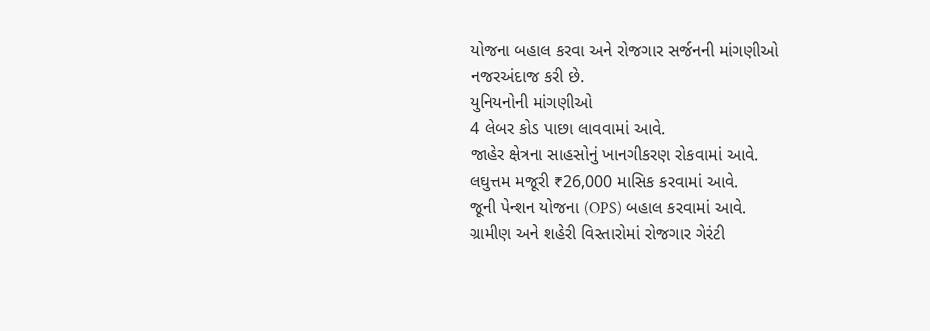યોજના બહાલ કરવા અને રોજગાર સર્જનની માંગણીઓ નજરઅંદાજ કરી છે.
યુનિયનોની માંગણીઓ
4 લેબર કોડ પાછા લાવવામાં આવે.
જાહેર ક્ષેત્રના સાહસોનું ખાનગીકરણ રોકવામાં આવે.
લઘુત્તમ મજૂરી ₹26,000 માસિક કરવામાં આવે.
જૂની પેન્શન યોજના (OPS) બહાલ કરવામાં આવે.
ગ્રામીણ અને શહેરી વિસ્તારોમાં રોજગાર ગેરંટી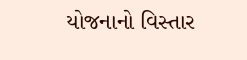યોજનાનો વિસ્તાર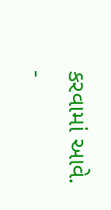કરવામાં આવે.
-